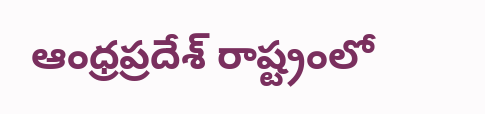ఆంధ్రప్రదేశ్ రాష్ట్రంలో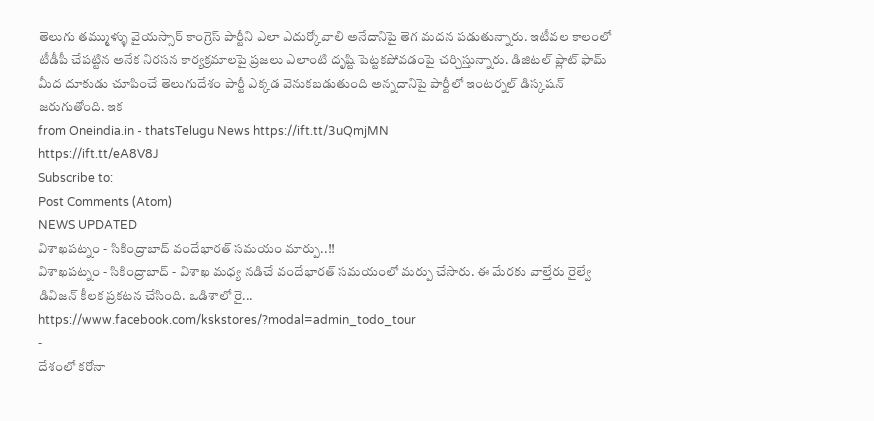తెలుగు తమ్ముళ్ళు వైయస్సార్ కాంగ్రెస్ పార్టీని ఎలా ఎదుర్కోవాలి అనేదానిపై తెగ మదన పడుతున్నారు. ఇటీవల కాలంలో టీడీపీ చేపట్టిన అనేక నిరసన కార్యక్రమాలపై ప్రజలు ఎలాంటి దృష్టి పెట్టకపోవడంపై చర్చిస్తున్నారు. డిజిటల్ ప్లాట్ ఫామ్ మీద దూకుడు చూపించే తెలుగుదేశం పార్టీ ఎక్కడ వెనుకబడుతుంది అన్నదానిపై పార్టీలో ఇంటర్నల్ డిస్కషన్ జరుగుతోంది. ఇక
from Oneindia.in - thatsTelugu News https://ift.tt/3uQmjMN
https://ift.tt/eA8V8J
Subscribe to:
Post Comments (Atom)
NEWS UPDATED
విశాఖపట్నం - సికింద్రాబాద్ వందేభారత్ సమయం మార్పు..!!
విశాఖపట్నం - సికింద్రాబాద్ - విశాఖ మధ్య నడిచే వందేభారత్ సమయంలో మర్పు చేసారు. ఈ మేరకు వాల్తేరు రైల్వే డివిజన్ కీలక ప్రకటన చేసింది. ఒడిశాలో రై...
https://www.facebook.com/kskstores/?modal=admin_todo_tour
-
దేశంలో కరోనా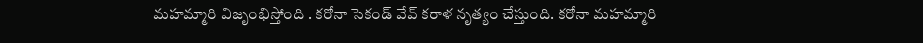మహమ్మారి విజృంభిస్తోంది . కరోనా సెకండ్ వేవ్ కరాళ నృత్యం చేస్తుంది. కరోనా మహమ్మారి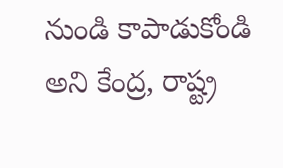నుండి కాపాడుకోండి అని కేంద్ర, రాష్ట్ర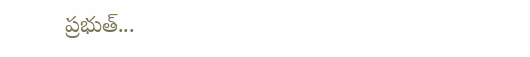ప్రభుత్...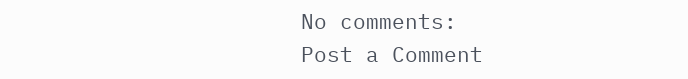No comments:
Post a Comment